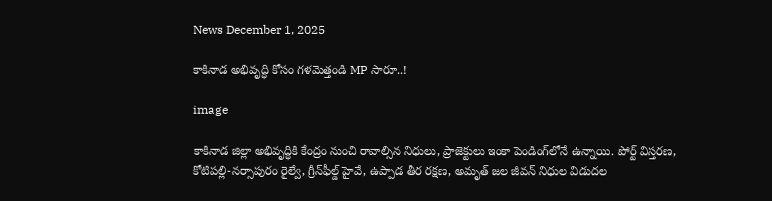News December 1, 2025

కాకినాడ అభివృద్ధి కోసం గళమెత్తండి MP సారూ..!

image

కాకినాడ జిల్లా అభివృద్ధికి కేంద్రం నుంచి రావాల్సిన నిధులు, ప్రాజెక్టులు ఇంకా పెండింగ్‌లోనే ఉన్నాయి. పోర్ట్ విస్తరణ, కోటిపల్లి-నర్సాపురం రైల్వే, గ్రీన్‌ఫీల్డ్ హైవే, ఉప్పాడ తీర రక్షణ, అమృత్‌ జల జీవన్ నిధుల విడుదల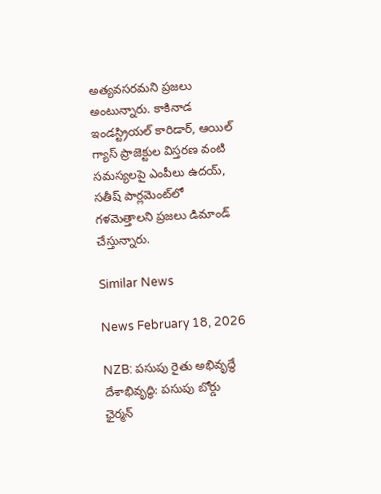అత్యవసరమని ప్రజలు అంటున్నారు. కాకినాడ ఇండస్ట్రియల్ కారిడార్, ఆయిల్‌ గ్యాస్ ప్రాజెక్టుల విస్తరణ వంటి సమస్యలపై ఎంపీలు ఉదయ్, సతీష్ పార్లమెంట్‌లో గళమెత్తాలని ప్రజలు డిమాండ్ చేస్తున్నారు.

Similar News

News February 18, 2026

NZB: పసుపు రైతు అభివృద్ధే దేశాభివృద్ధి: పసుపు బోర్డు ఛైర్మన్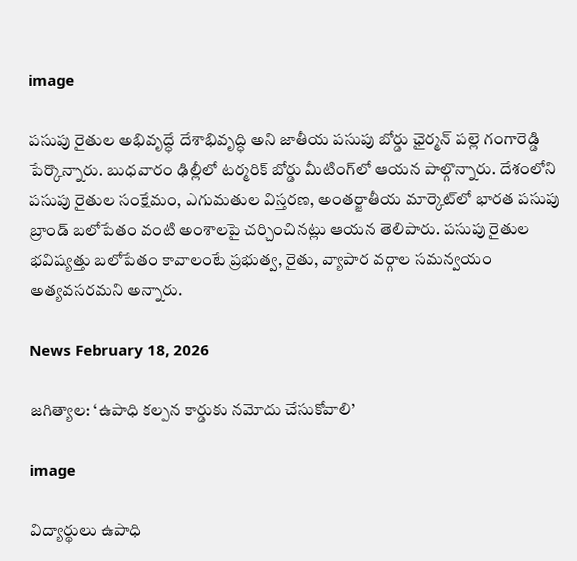image

పసుపు రైతుల అభివృద్ధే దేశాభివృద్ధి అని జాతీయ పసుపు బోర్డు ఛైర్మన్ పల్లె గంగారెడ్డి పేర్కొన్నారు. బుధవారం ఢిల్లీలో టర్మరిక్ బోర్డు మీటింగ్‌లో ఆయన పాల్గొన్నారు. దేశంలోని పసుపు రైతుల సంక్షేమం, ఎగుమతుల విస్తరణ, అంతర్జాతీయ మార్కెట్‌లో భారత పసుపు బ్రాండ్ బలోపేతం వంటి అంశాలపై చర్చించినట్లు ఆయన తెలిపారు. పసుపు రైతుల భవిష్యత్తు బలోపేతం కావాలంటే ప్రభుత్వ, రైతు, వ్యాపార వర్గాల సమన్వయం అత్యవసరమని అన్నారు.

News February 18, 2026

జగిత్యాల: ‘ఉపాధి కల్పన కార్డుకు నమోదు చేసుకోవాలి’

image

విద్యార్థులు ఉపాధి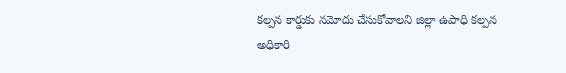కల్పన కార్డుకు నమోదు చేసుకోవాలని జిల్లా ఉపాధి కల్పన అధికారి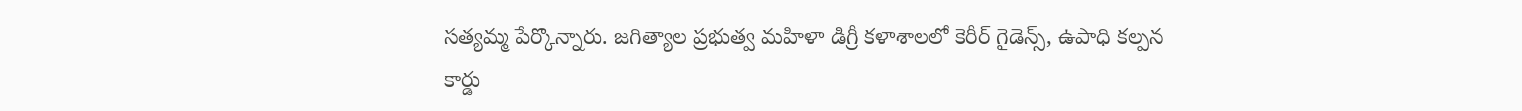సత్యమ్మ పేర్కొన్నారు. జగిత్యాల ప్రభుత్వ మహిళా డిగ్రీ కళాశాలలో కెరీర్ గైడెన్స్, ఉపాధి కల్పన కార్డు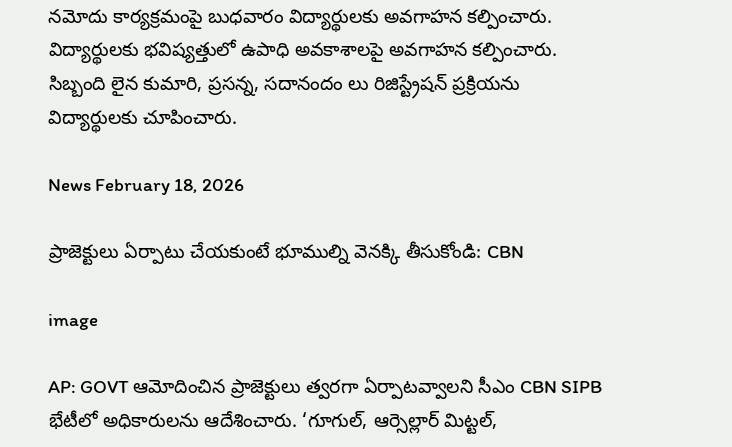నమోదు కార్యక్రమంపై బుధవారం విద్యార్థులకు అవగాహన కల్పించారు. విద్యార్థులకు భవిష్యత్తులో ఉపాధి అవకాశాలపై అవగాహన కల్పించారు. సిబ్బంది లైన కుమారి, ప్రసన్న, సదానందం లు రిజిస్ట్రేషన్ ప్రక్రియను విద్యార్థులకు చూపించారు.

News February 18, 2026

ప్రాజెక్టులు ఏర్పాటు చేయకుంటే భూముల్ని వెనక్కి తీసుకోండి: CBN

image

AP: GOVT ఆమోదించిన ప్రాజెక్టులు త్వరగా ఏర్పాటవ్వాలని సీఎం CBN SIPB భేటీలో అధికారులను ఆదేశించారు. ‘గూగుల్, ఆర్సెల్లార్ మిట్టల్,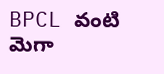BPCL వంటి మెగా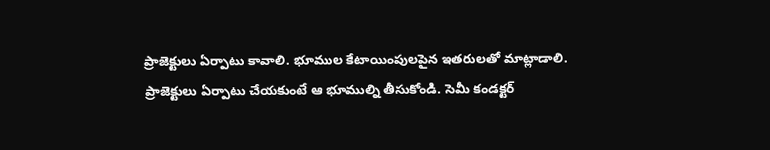ప్రాజెక్టులు ఏర్పాటు కావాలి. భూముల కేటాయింపులపైన ఇతరులతో మాట్లాడాలి. ప్రాజెక్టులు ఏర్పాటు చేయకుంటే ఆ భూముల్ని తీసుకోండి. సెమీ కండక్టర్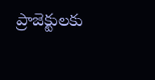ప్రాజెక్టులకు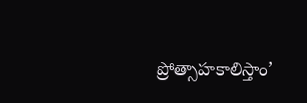ప్రోత్సాహకాలిస్తాం’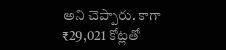అని చెప్పారు. కాగా ₹29,021 కోట్లతో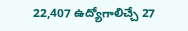22,407 ఉద్యోగాలిచ్చే 27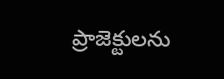ప్రాజెక్టులను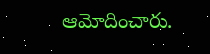ఆమోదించారు.